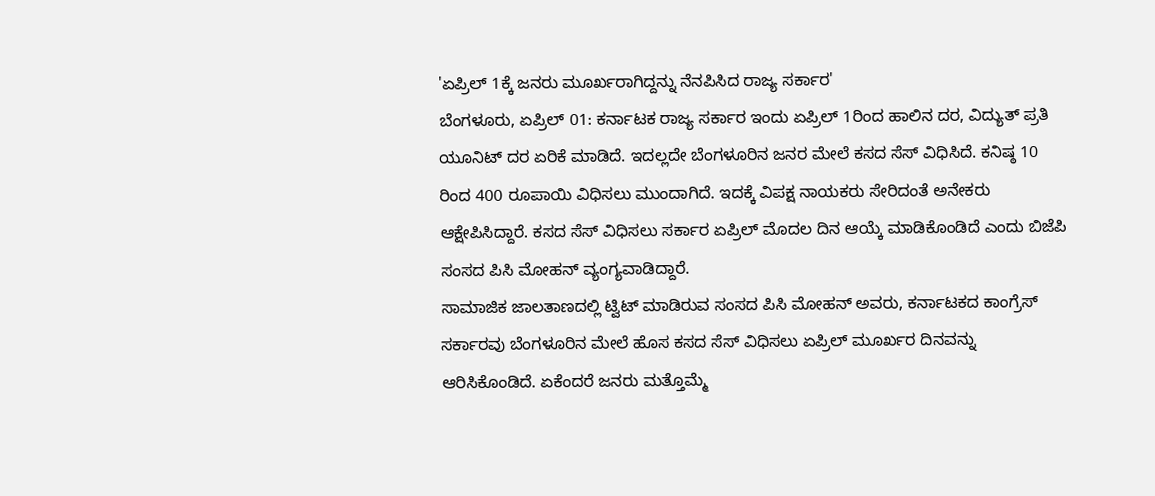'ಏಪ್ರಿಲ್ 1ಕ್ಕೆ ಜನರು ಮೂರ್ಖರಾಗಿದ್ದನ್ನು ನೆನಪಿಸಿದ ರಾಜ್ಯ ಸರ್ಕಾರ'
ಬೆಂಗಳೂರು, ಏಪ್ರಿಲ್ 01: ಕರ್ನಾಟಕ ರಾಜ್ಯ ಸರ್ಕಾರ ಇಂದು ಏಪ್ರಿಲ್ 1ರಿಂದ ಹಾಲಿನ ದರ, ವಿದ್ಯುತ್ ಪ್ರತಿ ಯೂನಿಟ್ ದರ ಏರಿಕೆ ಮಾಡಿದೆ. ಇದಲ್ಲದೇ ಬೆಂಗಳೂರಿನ ಜನರ ಮೇಲೆ ಕಸದ ಸೆಸ್ ವಿಧಿಸಿದೆ. ಕನಿಷ್ಠ 10 ರಿಂದ 400 ರೂಪಾಯಿ ವಿಧಿಸಲು ಮುಂದಾಗಿದೆ. ಇದಕ್ಕೆ ವಿಪಕ್ಷ ನಾಯಕರು ಸೇರಿದಂತೆ ಅನೇಕರು ಆಕ್ಷೇಪಿಸಿದ್ದಾರೆ. ಕಸದ ಸೆಸ್ ವಿಧಿಸಲು ಸರ್ಕಾರ ಏಪ್ರಿಲ್ ಮೊದಲ ದಿನ ಆಯ್ಕೆ ಮಾಡಿಕೊಂಡಿದೆ ಎಂದು ಬಿಜೆಪಿ ಸಂಸದ ಪಿಸಿ ಮೋಹನ್ ವ್ಯಂಗ್ಯವಾಡಿದ್ದಾರೆ.
ಸಾಮಾಜಿಕ ಜಾಲತಾಣದಲ್ಲಿ ಟ್ವಿಟ್ ಮಾಡಿರುವ ಸಂಸದ ಪಿಸಿ ಮೋಹನ್ ಅವರು, ಕರ್ನಾಟಕದ ಕಾಂಗ್ರೆಸ್ ಸರ್ಕಾರವು ಬೆಂಗಳೂರಿನ ಮೇಲೆ ಹೊಸ ಕಸದ ಸೆಸ್ ವಿಧಿಸಲು ಏಪ್ರಿಲ್ ಮೂರ್ಖರ ದಿನವನ್ನು ಆರಿಸಿಕೊಂಡಿದೆ. ಏಕೆಂದರೆ ಜನರು ಮತ್ತೊಮ್ಮೆ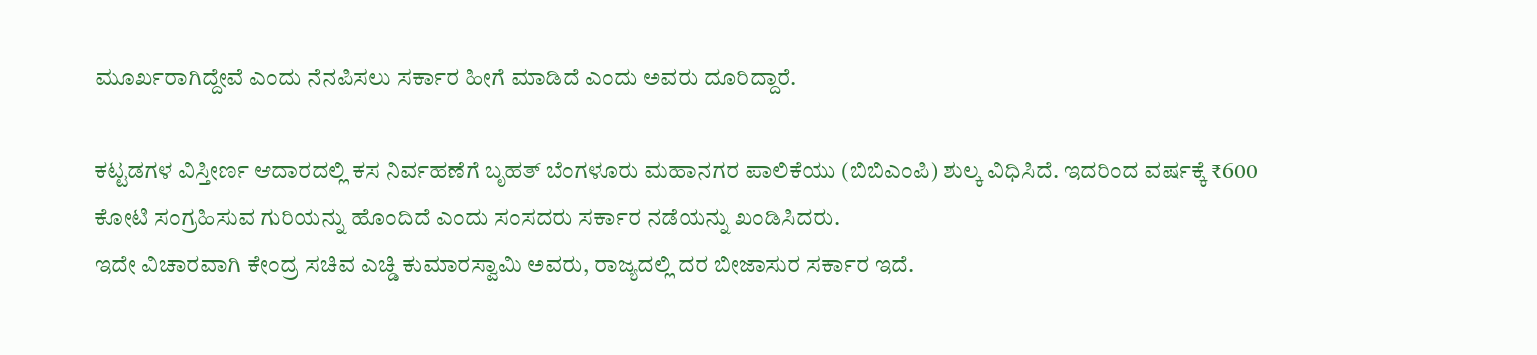ಮೂರ್ಖರಾಗಿದ್ದೇವೆ ಎಂದು ನೆನಪಿಸಲು ಸರ್ಕಾರ ಹೀಗೆ ಮಾಡಿದೆ ಎಂದು ಅವರು ದೂರಿದ್ದಾರೆ.

ಕಟ್ಟಡಗಳ ವಿಸ್ತೀರ್ಣ ಆದಾರದಲ್ಲಿ ಕಸ ನಿರ್ವಹಣೆಗೆ ಬೃಹತ್ ಬೆಂಗಳೂರು ಮಹಾನಗರ ಪಾಲಿಕೆಯು (ಬಿಬಿಎಂಪಿ) ಶುಲ್ಕ ವಿಧಿಸಿದೆ. ಇದರಿಂದ ವರ್ಷಕ್ಕೆ ₹600 ಕೋಟಿ ಸಂಗ್ರಹಿಸುವ ಗುರಿಯನ್ನು ಹೊಂದಿದೆ ಎಂದು ಸಂಸದರು ಸರ್ಕಾರ ನಡೆಯನ್ನು ಖಂಡಿಸಿದರು.
ಇದೇ ವಿಚಾರವಾಗಿ ಕೇಂದ್ರ ಸಚಿವ ಎಚ್ಡಿ ಕುಮಾರಸ್ವಾಮಿ ಅವರು, ರಾಜ್ಯದಲ್ಲಿ ದರ ಬೀಜಾಸುರ ಸರ್ಕಾರ ಇದೆ.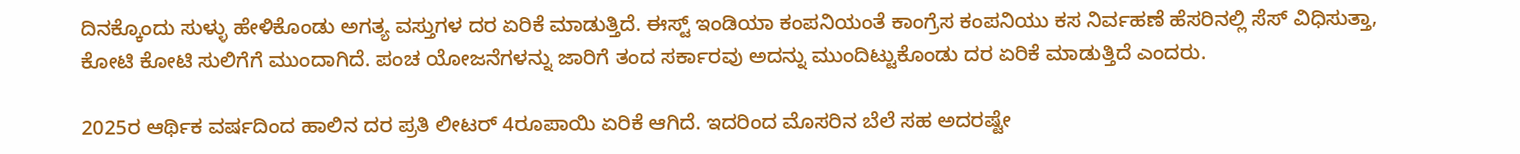ದಿನಕ್ಕೊಂದು ಸುಳ್ಳು ಹೇಳಿಕೊಂಡು ಅಗತ್ಯ ವಸ್ತುಗಳ ದರ ಏರಿಕೆ ಮಾಡುತ್ತಿದೆ. ಈಸ್ಟ್ ಇಂಡಿಯಾ ಕಂಪನಿಯಂತೆ ಕಾಂಗ್ರೆಸ ಕಂಪನಿಯು ಕಸ ನಿರ್ವಹಣೆ ಹೆಸರಿನಲ್ಲಿ ಸೆಸ್ ವಿಧಿಸುತ್ತಾ, ಕೋಟಿ ಕೋಟಿ ಸುಲಿಗೆಗೆ ಮುಂದಾಗಿದೆ. ಪಂಚ ಯೋಜನೆಗಳನ್ನು ಜಾರಿಗೆ ತಂದ ಸರ್ಕಾರವು ಅದನ್ನು ಮುಂದಿಟ್ಟುಕೊಂಡು ದರ ಏರಿಕೆ ಮಾಡುತ್ತಿದೆ ಎಂದರು.

2025ರ ಆರ್ಥಿಕ ವರ್ಷದಿಂದ ಹಾಲಿನ ದರ ಪ್ರತಿ ಲೀಟರ್ 4ರೂಪಾಯಿ ಏರಿಕೆ ಆಗಿದೆ. ಇದರಿಂದ ಮೊಸರಿನ ಬೆಲೆ ಸಹ ಅದರಷ್ಟೇ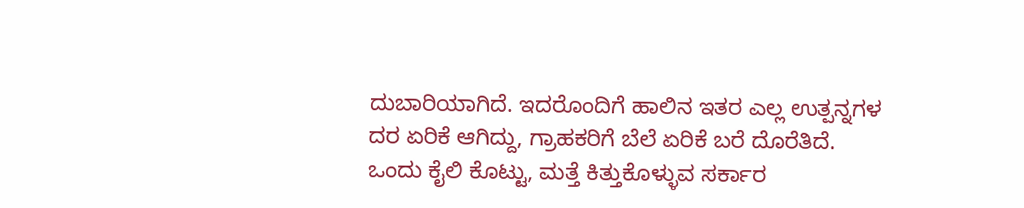ದುಬಾರಿಯಾಗಿದೆ. ಇದರೊಂದಿಗೆ ಹಾಲಿನ ಇತರ ಎಲ್ಲ ಉತ್ಪನ್ನಗಳ ದರ ಏರಿಕೆ ಆಗಿದ್ದು, ಗ್ರಾಹಕರಿಗೆ ಬೆಲೆ ಏರಿಕೆ ಬರೆ ದೊರೆತಿದೆ.
ಒಂದು ಕೈಲಿ ಕೊಟ್ಟು, ಮತ್ತೆ ಕಿತ್ತುಕೊಳ್ಳುವ ಸರ್ಕಾರ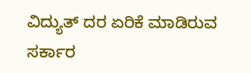ವಿದ್ಯುತ್ ದರ ಏರಿಕೆ ಮಾಡಿರುವ ಸರ್ಕಾರ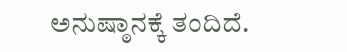ಅನುಷ್ಠಾನಕ್ಕೆ ತಂದಿದೆ.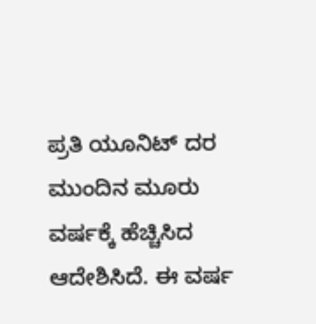ಪ್ರತಿ ಯೂನಿಟ್ ದರ ಮುಂದಿನ ಮೂರು ವರ್ಷಕ್ಕೆ ಹೆಚ್ಚಿಸಿದ ಆದೇಶಿಸಿದೆ. ಈ ವರ್ಷ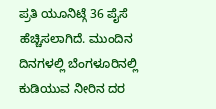ಪ್ರತಿ ಯೂನಿಟ್ಗೆ 36 ಪೈಸೆ ಹೆಚ್ಚಿಸಲಾಗಿದೆ. ಮುಂದಿನ ದಿನಗಳಲ್ಲಿ ಬೆಂಗಳೂರಿನಲ್ಲಿ ಕುಡಿಯುವ ನೀರಿನ ದರ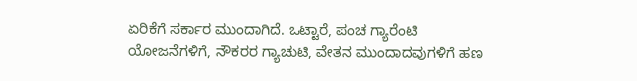ಏರಿಕೆಗೆ ಸರ್ಕಾರ ಮುಂದಾಗಿದೆ. ಒಟ್ಟಾರೆ, ಪಂಚ ಗ್ಯಾರೆಂಟಿ ಯೋಜನೆಗಳಿಗೆ, ನೌಕರರ ಗ್ಯಾಚುಟಿ, ವೇತನ ಮುಂದಾದವುಗಳಿಗೆ ಹಣ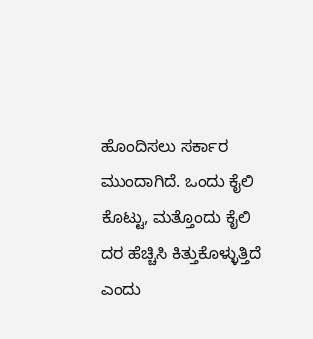ಹೊಂದಿಸಲು ಸರ್ಕಾರ ಮುಂದಾಗಿದೆ. ಒಂದು ಕೈಲಿ ಕೊಟ್ಟು, ಮತ್ತೊಂದು ಕೈಲಿ ದರ ಹೆಚ್ಚಿಸಿ ಕಿತ್ತುಕೊಳ್ಳುತ್ತಿದೆ ಎಂದು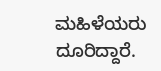ಮಹಿಳೆಯರು ದೂರಿದ್ದಾರೆ.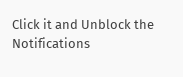Click it and Unblock the Notifications